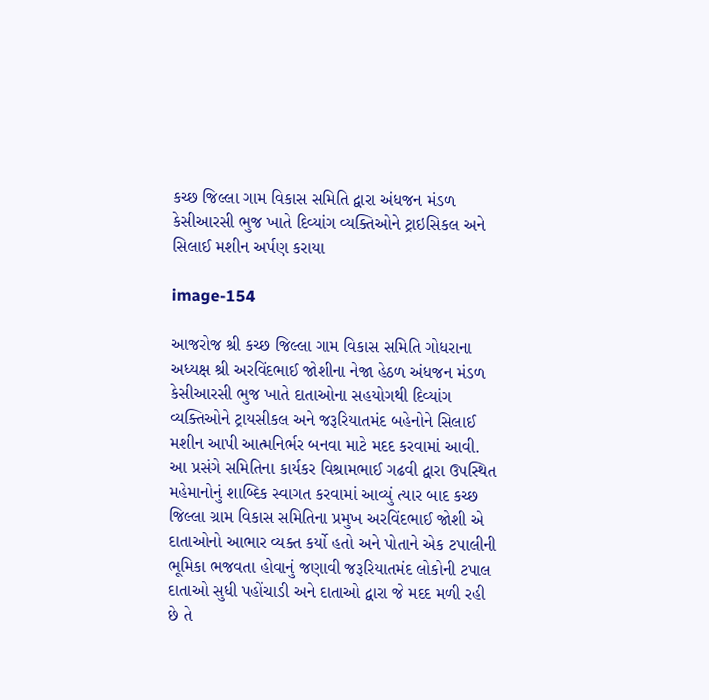કચ્છ જિલ્લા ગામ વિકાસ સમિતિ દ્વારા અંધજન મંડળ કેસીઆરસી ભુજ ખાતે દિવ્યાંગ વ્યક્તિઓને ટ્રાઇસિકલ અને સિલાઈ મશીન અર્પણ કરાયા

image-154

આજરોજ શ્રી કચ્છ જિલ્લા ગામ વિકાસ સમિતિ ગોધરાના અધ્યક્ષ શ્રી અરવિંદભાઈ જોશીના નેજા હેઠળ અંધજન મંડળ કેસીઆરસી ભુજ ખાતે દાતાઓના સહયોગથી દિવ્યાંગ વ્યક્તિઓને ટ્રાયસીકલ અને જરૂરિયાતમંદ બહેનોને સિલાઈ મશીન આપી આત્મનિર્ભર બનવા માટે મદદ કરવામાં આવી. આ પ્રસંગે સમિતિના કાર્યકર વિશ્રામભાઈ ગઢવી દ્વારા ઉપસ્થિત મહેમાનોનું શાબ્દિક સ્વાગત કરવામાં આવ્યું ત્યાર બાદ કચ્છ જિલ્લા ગ્રામ વિકાસ સમિતિના પ્રમુખ અરવિંદભાઈ જોશી એ દાતાઓનો આભાર વ્યક્ત કર્યો હતો અને પોતાને એક ટપાલીની ભૂમિકા ભજવતા હોવાનું જણાવી જરૂરિયાતમંદ લોકોની ટપાલ દાતાઓ સુધી પહોંચાડી અને દાતાઓ દ્વારા જે મદદ મળી રહી છે તે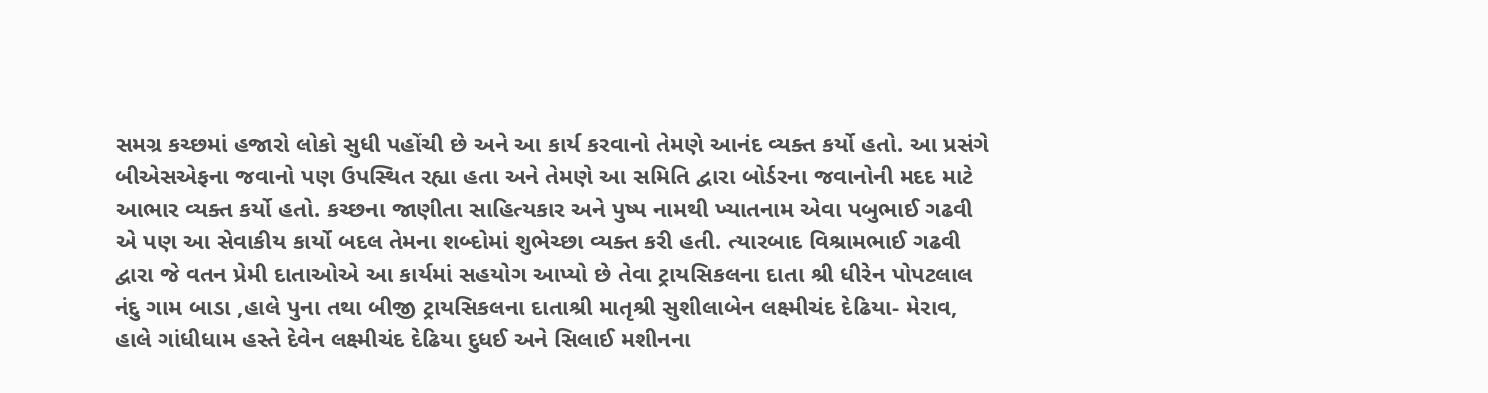સમગ્ર કચ્છમાં હજારો લોકો સુધી પહોંચી છે અને આ કાર્ય કરવાનો તેમણે આનંદ વ્યક્ત કર્યો હતો. આ પ્રસંગે બીએસએફના જવાનો પણ ઉપસ્થિત રહ્યા હતા અને તેમણે આ સમિતિ દ્વારા બોર્ડરના જવાનોની મદદ માટે આભાર વ્યક્ત કર્યો હતો. કચ્છના જાણીતા સાહિત્યકાર અને પુષ્પ નામથી ખ્યાતનામ એવા પબુભાઈ ગઢવી એ પણ આ સેવાકીય કાર્યો બદલ તેમના શબ્દોમાં શુભેચ્છા વ્યક્ત કરી હતી. ત્યારબાદ વિશ્રામભાઈ ગઢવી દ્વારા જે વતન પ્રેમી દાતાઓએ આ કાર્યમાં સહયોગ આપ્યો છે તેવા ટ્રાયસિકલના દાતા શ્રી ધીરેન પોપટલાલ નંદુ ગામ બાડા ,હાલે પુના તથા બીજી ટ્રાયસિકલના દાતાશ્રી માતૃશ્રી સુશીલાબેન લક્ષ્મીચંદ દેઢિયા- મેરાવ, હાલે ગાંધીધામ હસ્તે દેવેન લક્ષ્મીચંદ દેઢિયા દુધઈ અને સિલાઈ મશીનના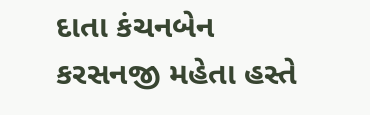દાતા કંચનબેન કરસનજી મહેતા હસ્તે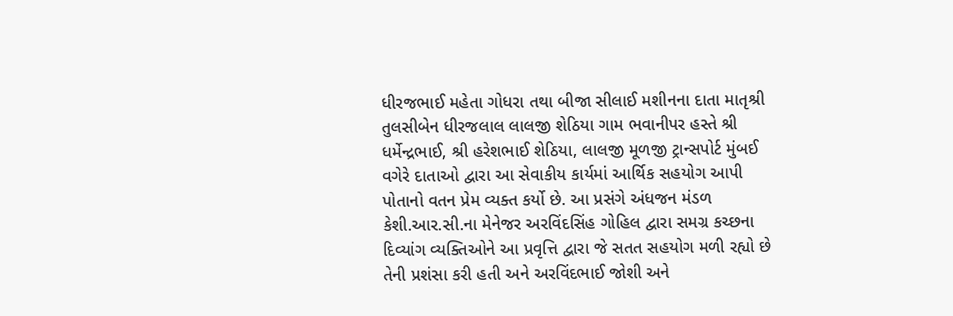ધીરજભાઈ મહેતા ગોધરા તથા બીજા સીલાઈ મશીનના દાતા માતૃશ્રી તુલસીબેન ધીરજલાલ લાલજી શેઠિયા ગામ ભવાનીપર હસ્તે શ્રી ધર્મેન્દ્રભાઈ, શ્રી હરેશભાઈ શેઠિયા, લાલજી મૂળજી ટ્રાન્સપોર્ટ મુંબઈ વગેરે દાતાઓ દ્વારા આ સેવાકીય કાર્યમાં આર્થિક સહયોગ આપી પોતાનો વતન પ્રેમ વ્યક્ત કર્યો છે. આ પ્રસંગે અંધજન મંડળ કેશી.આર.સી.ના મેનેજર અરવિંદસિંહ ગોહિલ દ્વારા સમગ્ર કચ્છના દિવ્યાંગ વ્યક્તિઓને આ પ્રવૃત્તિ દ્વારા જે સતત સહયોગ મળી રહ્યો છે તેની પ્રશંસા કરી હતી અને અરવિંદભાઈ જોશી અને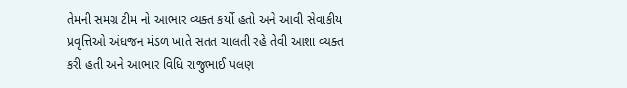તેમની સમગ્ર ટીમ નો આભાર વ્યક્ત કર્યો હતો અને આવી સેવાકીય પ્રવૃત્તિઓ અંધજન મંડળ ખાતે સતત ચાલતી રહે તેવી આશા વ્યક્ત કરી હતી અને આભાર વિધિ રાજુભાઈ પલણ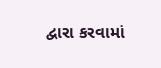દ્વારા કરવામાં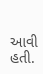આવી હતી.